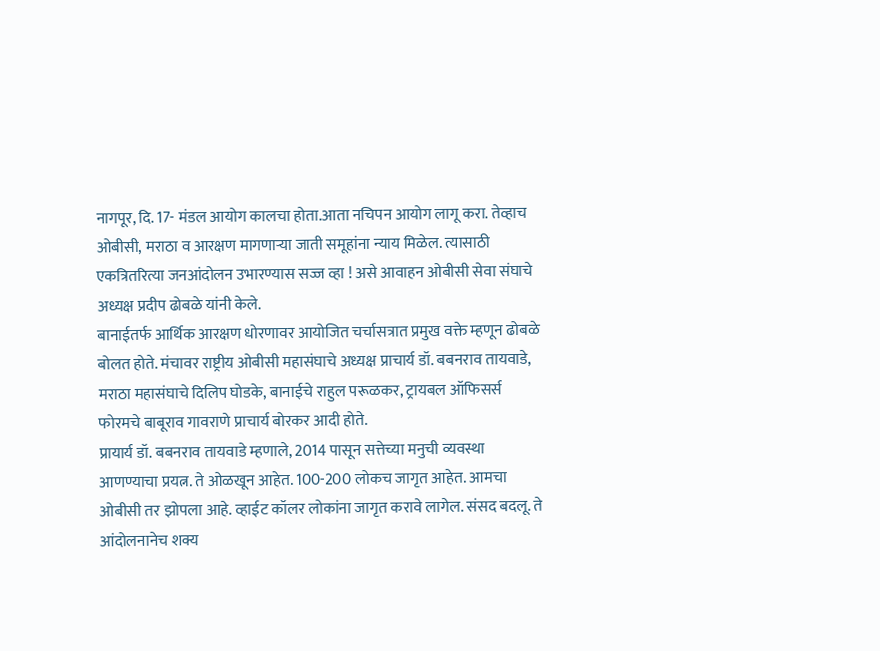नागपूर, दि. 17- मंडल आयोग कालचा होता.आता नचिपन आयोग लागू करा. तेव्हाच ओबीसी, मराठा व आरक्षण मागणाऱ्या जाती समूहांना न्याय मिळेल. त्यासाठी एकत्रितरित्या जनआंदोलन उभारण्यास सज्ज व्हा ! असे आवाहन ओबीसी सेवा संघाचे अध्यक्ष प्रदीप ढोबळे यांनी केले.
बानाईतर्फ आर्थिक आरक्षण धोरणावर आयोजित चर्चासत्रात प्रमुख वक्ते म्हणून ढोबळे बोलत होते. मंचावर राष्ट्रीय ओबीसी महासंघाचे अध्यक्ष प्राचार्य डॉ. बबनराव तायवाडे, मराठा महासंघाचे दिलिप घोडके, बानाईचे राहुल परूळकर, ट्रायबल ऑफिसर्स फोरमचे बाबूराव गावराणे प्राचार्य बोरकर आदी होते.
प्रायार्य डॉ. बबनराव तायवाडे म्हणाले, 2014 पासून सत्तेच्या मनुची व्यवस्था आणण्याचा प्रयत्न. ते ओळखून आहेत. 100-200 लोकच जागृत आहेत. आमचा ओबीसी तर झोपला आहे. व्हाईट कॉलर लोकांना जागृत करावे लागेल. संसद बदलू. ते आंदोलनानेच शक्य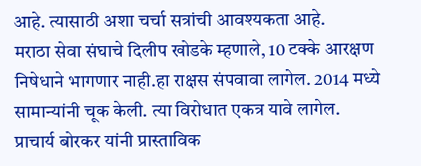आहे. त्यासाठी अशा चर्चा सत्रांची आवश्यकता आहे.
मराठा सेवा संघाचे दिलीप खोडके म्हणाले, 10 टक्के आरक्षण निषेधाने भागणार नाही.हा राक्षस संपवावा लागेल. 2014 मध्ये सामान्यांनी चूक केली. त्या विरोधात एकत्र यावे लागेल.
प्राचार्य बोरकर यांनी प्रास्ताविक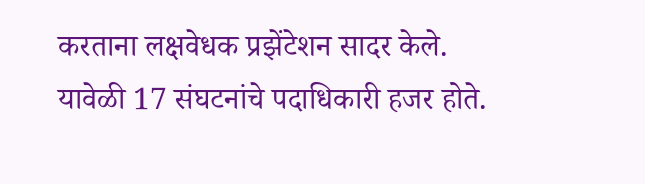करताना लक्षवेधक प्रझेंटेशन सादर केले. यावेळी 17 संघटनांचे पदाधिकारी हजर होते.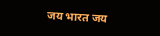जय भारत जय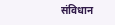संविधान